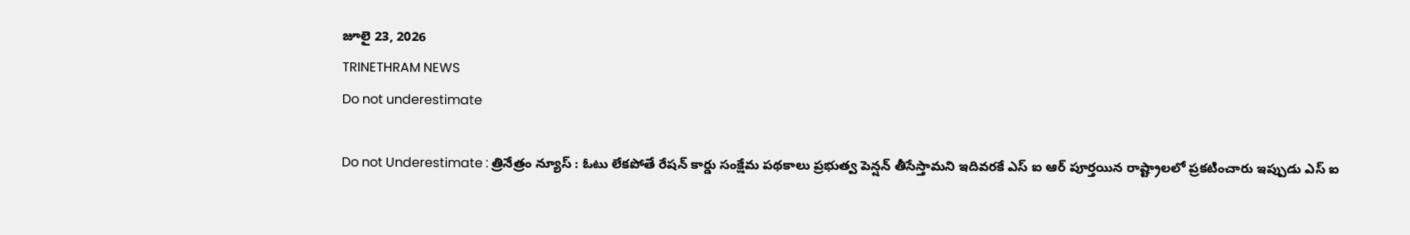జూలై 23, 2026
TRINETHRAM NEWS
Do not underestimate

Do not Underestimate : త్రినేత్రం న్యూస్ : ఓటు లేకపోతే రేషన్ కార్డు సంక్షేమ పథకాలు ప్రభుత్వ పెన్షన్ తీసేస్తామని ఇదివరకే ఎస్ ఐ ఆర్ పూర్తయిన రాష్ట్రాలలో ప్రకటించారు ఇప్పుడు ఎస్ ఐ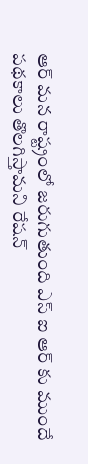ఆర్ మన రాష్ట్రంలో జరుగుతుంది ఎస్ ఐ ఆర్ కు ముందే పథకాలు తొలగిస్తామని రేషన్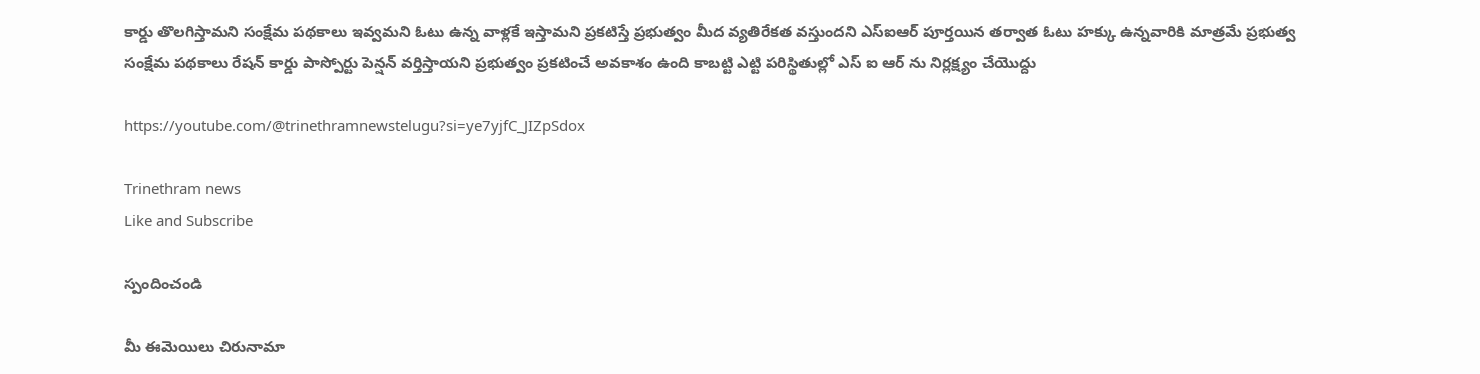కార్డు తొలగిస్తామని సంక్షేమ పథకాలు ఇవ్వమని ఓటు ఉన్న వాళ్లకే ఇస్తామని ప్రకటిస్తే ప్రభుత్వం మీద వ్యతిరేకత వస్తుందని ఎస్ఐఆర్ పూర్తయిన తర్వాత ఓటు హక్కు ఉన్నవారికి మాత్రమే ప్రభుత్వ సంక్షేమ పథకాలు రేషన్ కార్డు పాస్పోర్టు పెన్షన్ వర్తిస్తాయని ప్రభుత్వం ప్రకటించే అవకాశం ఉంది కాబట్టి ఎట్టి పరిస్థితుల్లో ఎస్ ఐ ఆర్ ను నిర్లక్ష్యం చేయొద్దు

https://youtube.com/@trinethramnewstelugu?si=ye7yjfC_JIZpSdox

Trinethram news
Like and Subscribe

స్పందించండి

మీ ఈమెయిలు చిరునామా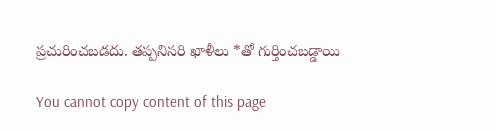ప్రచురించబడదు. తప్పనిసరి ఖాళీలు *తో గుర్తించబడ్డాయి

You cannot copy content of this page